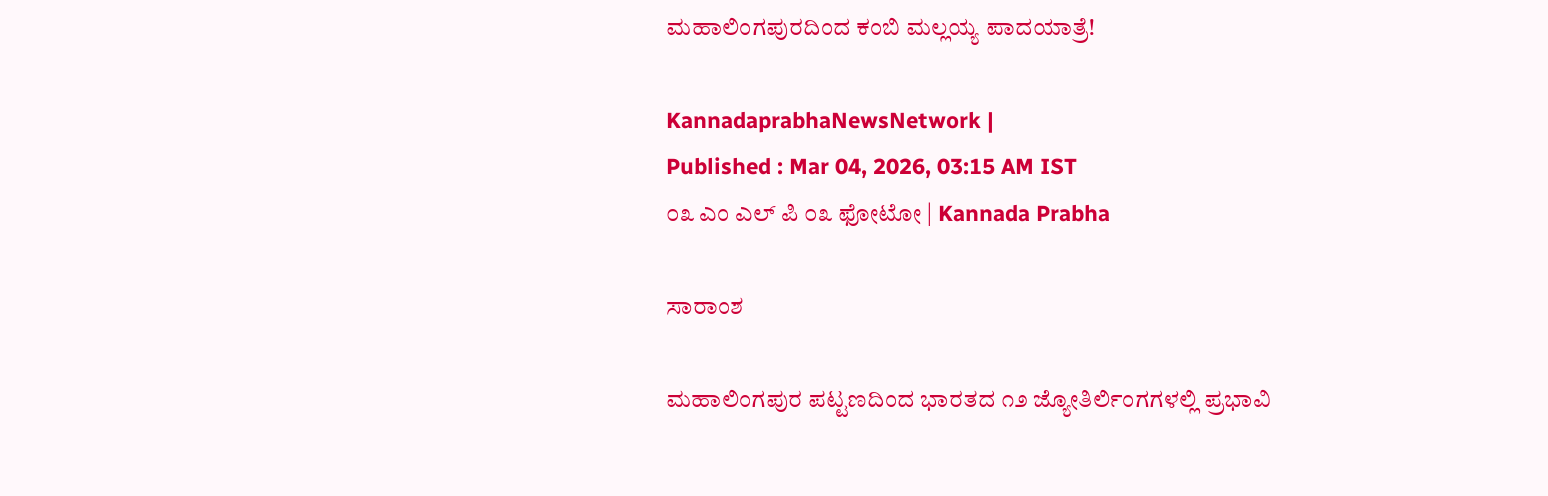ಮಹಾಲಿಂಗಪುರದಿಂದ ಕಂಬಿ ಮಲ್ಲಯ್ಯ ಪಾದಯಾತ್ರೆ!

KannadaprabhaNewsNetwork |
Published : Mar 04, 2026, 03:15 AM IST
೦೩ ಎಂ ಎಲ್ ಪಿ ೦೩ ಫೋಟೋ | Kannada Prabha

ಸಾರಾಂಶ

ಮಹಾಲಿಂಗಪುರ ಪಟ್ಟಣದಿಂದ ಭಾರತದ ೧೨ ಜ್ಯೋತಿರ್ಲಿಂಗಗಳಲ್ಲಿ ಪ್ರಭಾವಿ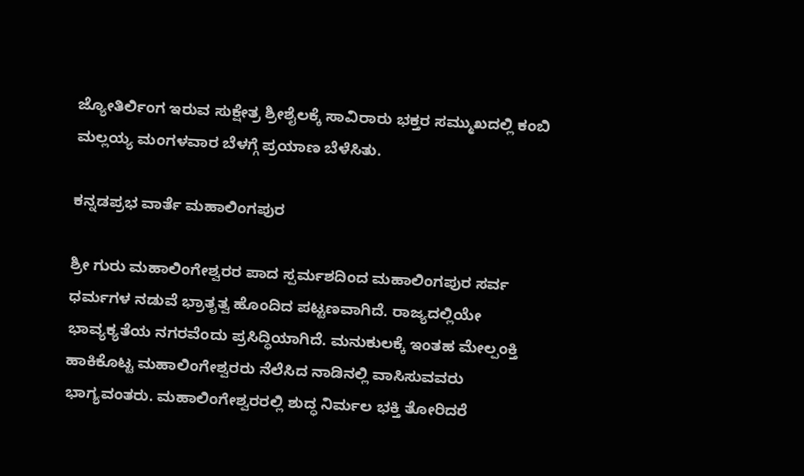ಜ್ಯೋತಿರ್ಲಿಂಗ ಇರುವ ಸುಕ್ಷೇತ್ರ ಶ್ರೀಶೈಲಕ್ಕೆ ಸಾವಿರಾರು ಭಕ್ತರ ಸಮ್ಮುಖದಲ್ಲಿ ಕಂಬಿ ಮಲ್ಲಯ್ಯ ಮಂಗಳವಾರ ಬೆಳಗ್ಗೆ ಪ್ರಯಾಣ ಬೆಳೆಸಿತು.

ಕನ್ನಡಪ್ರಭ ವಾರ್ತೆ ಮಹಾಲಿಂಗಪುರ

ಶ್ರೀ ಗುರು ಮಹಾಲಿಂಗೇಶ್ವರರ ಪಾದ ಸ್ಪರ್ಮಶದಿಂದ ಮಹಾಲಿಂಗಪುರ ಸರ್ವ ಧರ್ಮಗಳ ನಡುವೆ ಭ್ರಾತೃತ್ವ ಹೊಂದಿದ ಪಟ್ಟಣವಾಗಿದೆ. ರಾಜ್ಯದಲ್ಲಿಯೇ ಭಾವ್ಯಕ್ಯತೆಯ ನಗರವೆಂದು ಪ್ರಸಿದ್ಧಿಯಾಗಿದೆ. ಮನುಕುಲಕ್ಕೆ ಇಂತಹ ಮೇಲ್ಪಂಕ್ತಿ ಹಾಕಿಕೊಟ್ಟ ಮಹಾಲಿಂಗೇಶ್ವರರು ನೆಲೆಸಿದ ನಾಡಿನಲ್ಲಿ ವಾಸಿಸುವವರು ಭಾಗ್ಯವಂತರು. ಮಹಾಲಿಂಗೇಶ್ವರರಲ್ಲಿ ಶುದ್ಧ ನಿರ್ಮಲ ಭಕ್ತಿ ತೋರಿದರೆ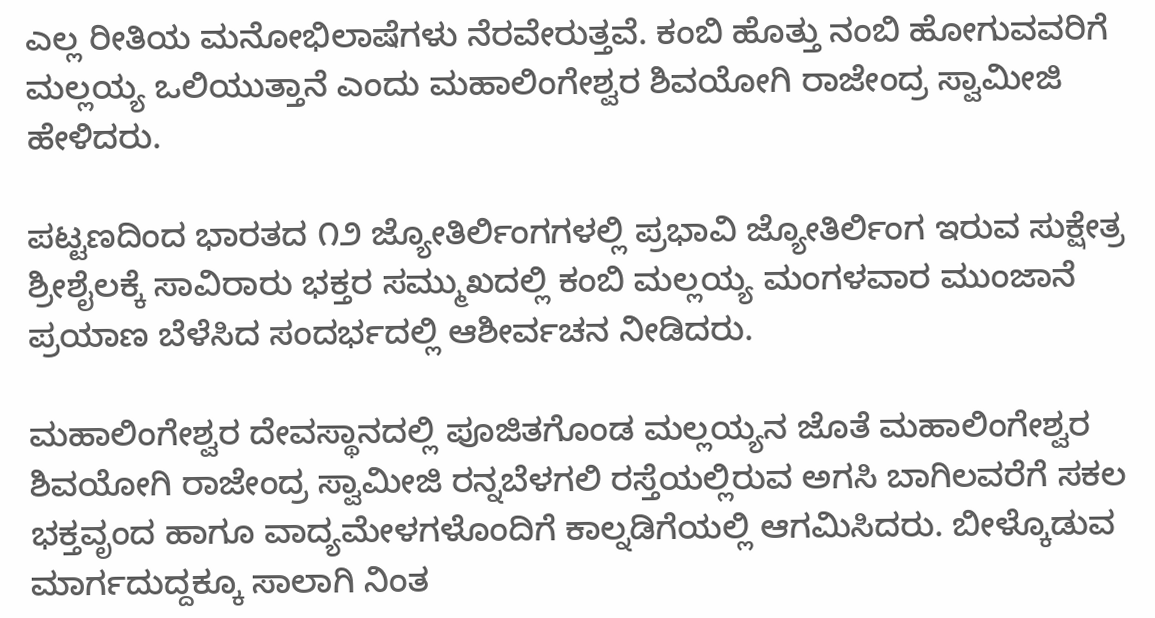ಎಲ್ಲ ರೀತಿಯ ಮನೋಭಿಲಾಷೆಗಳು ನೆರವೇರುತ್ತವೆ. ಕಂಬಿ ಹೊತ್ತು ನಂಬಿ ಹೋಗುವವರಿಗೆ ಮಲ್ಲಯ್ಯ ಒಲಿಯುತ್ತಾನೆ ಎಂದು ಮಹಾಲಿಂಗೇಶ್ವರ ಶಿವಯೋಗಿ ರಾಜೇಂದ್ರ ಸ್ವಾಮೀಜಿ ಹೇಳಿದರು.

ಪಟ್ಟಣದಿಂದ ಭಾರತದ ೧೨ ಜ್ಯೋತಿರ್ಲಿಂಗಗಳಲ್ಲಿ ಪ್ರಭಾವಿ ಜ್ಯೋತಿರ್ಲಿಂಗ ಇರುವ ಸುಕ್ಷೇತ್ರ ಶ್ರೀಶೈಲಕ್ಕೆ ಸಾವಿರಾರು ಭಕ್ತರ ಸಮ್ಮುಖದಲ್ಲಿ ಕಂಬಿ ಮಲ್ಲಯ್ಯ ಮಂಗಳವಾರ ಮುಂಜಾನೆ ಪ್ರಯಾಣ ಬೆಳೆಸಿದ ಸಂದರ್ಭದಲ್ಲಿ ಆಶೀರ್ವಚನ ನೀಡಿದರು.

ಮಹಾಲಿಂಗೇಶ್ವರ ದೇವಸ್ಥಾನದಲ್ಲಿ ಪೂಜಿತಗೊಂಡ ಮಲ್ಲಯ್ಯನ ಜೊತೆ ಮಹಾಲಿಂಗೇಶ್ವರ ಶಿವಯೋಗಿ ರಾಜೇಂದ್ರ ಸ್ವಾಮೀಜಿ ರನ್ನಬೆಳಗಲಿ ರಸ್ತೆಯಲ್ಲಿರುವ ಅಗಸಿ ಬಾಗಿಲವರೆಗೆ ಸಕಲ ಭಕ್ತವೃಂದ ಹಾಗೂ ವಾದ್ಯಮೇಳಗಳೊಂದಿಗೆ ಕಾಲ್ನಡಿಗೆಯಲ್ಲಿ ಆಗಮಿಸಿದರು. ಬೀಳ್ಕೊಡುವ ಮಾರ್ಗದುದ್ದಕ್ಕೂ ಸಾಲಾಗಿ ನಿಂತ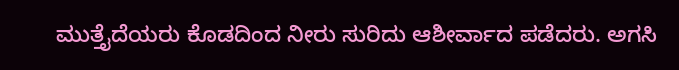ಮುತ್ತೈದೆಯರು ಕೊಡದಿಂದ ನೀರು ಸುರಿದು ಆಶೀರ್ವಾದ ಪಡೆದರು. ಅಗಸಿ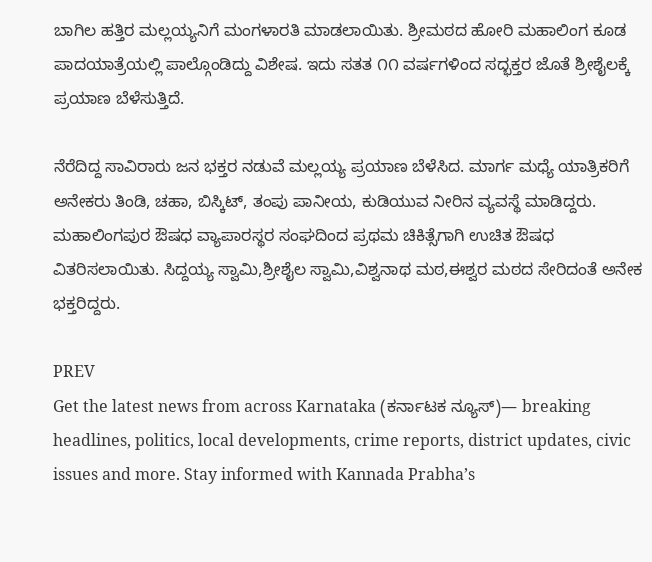ಬಾಗಿಲ ಹತ್ತಿರ ಮಲ್ಲಯ್ಯನಿಗೆ ಮಂಗಳಾರತಿ ಮಾಡಲಾಯಿತು. ಶ್ರೀಮಠದ ಹೋರಿ ಮಹಾಲಿಂಗ ಕೂಡ ಪಾದಯಾತ್ರೆಯಲ್ಲಿ ಪಾಲ್ಗೊಂಡಿದ್ದು ವಿಶೇಷ. ಇದು ಸತತ ೧೧ ವರ್ಷಗಳಿಂದ ಸದ್ಭಕ್ತರ ಜೊತೆ ಶ್ರೀಶೈಲಕ್ಕೆ ಪ್ರಯಾಣ ಬೆಳೆಸುತ್ತಿದೆ.

ನೆರೆದಿದ್ದ ಸಾವಿರಾರು ಜನ ಭಕ್ತರ ನಡುವೆ ಮಲ್ಲಯ್ಯ ಪ್ರಯಾಣ ಬೆಳೆಸಿದ. ಮಾರ್ಗ ಮಧ್ಯೆ ಯಾತ್ರಿಕರಿಗೆ ಅನೇಕರು ತಿಂಡಿ, ಚಹಾ, ಬಿಸ್ಕಿಟ್, ತಂಪು ಪಾನೀಯ, ಕುಡಿಯುವ ನೀರಿನ ವ್ಯವಸ್ಥೆ ಮಾಡಿದ್ದರು. ಮಹಾಲಿಂಗಪುರ ಔಷಧ ವ್ಯಾಪಾರಸ್ಥರ ಸಂಘದಿಂದ ಪ್ರಥಮ ಚಿಕಿತ್ಸೆಗಾಗಿ ಉಚಿತ ಔಷಧ ವಿತರಿಸಲಾಯಿತು. ಸಿದ್ದಯ್ಯ ಸ್ವಾಮಿ,ಶ್ರೀಶೈಲ ಸ್ವಾಮಿ,ವಿಶ್ವನಾಥ ಮಠ,ಈಶ್ವರ ಮಠದ ಸೇರಿದಂತೆ ಅನೇಕ ಭಕ್ತರಿದ್ದರು.

PREV
Get the latest news from across Karnataka (ಕರ್ನಾಟಕ ನ್ಯೂಸ್)— breaking headlines, politics, local developments, crime reports, district updates, civic issues and more. Stay informed with Kannada Prabha’s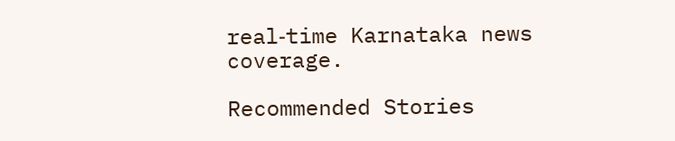real‑time Karnataka news coverage.

Recommended Stories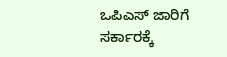ಒಪಿಎಸ್‌ ಜಾರಿಗೆ ಸರ್ಕಾರಕ್ಕೆ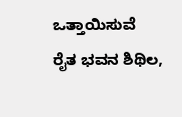ಒತ್ತಾಯಿಸುವೆ
ರೈತ ಭವನ ಶಿಥಿಲ,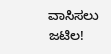ವಾಸಿಸಲು ಜಟಿಲ!